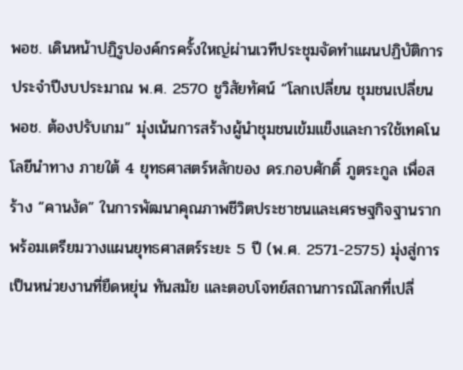พอช. เดินหน้าปฏิรูปองค์กรครั้งใหญ่ผ่านเวทีประชุมจัดทำแผนปฏิบัติการ ประจำปีงบประมาณ พ.ศ. 2570 ชูวิสัยทัศน์ “โลกเปลี่ยน ชุมชนเปลี่ยน พอช. ต้องปรับเกม” มุ่งเน้นการสร้างผู้นำชุมชนเข้มแข็งและการใช้เทคโนโลยีนำทาง ภายใต้ 4 ยุทธศาสตร์หลักของ ดร.กอบศักดิ์ ภูตระกูล เพื่อสร้าง “คานงัด” ในการพัฒนาคุณภาพชีวิตประชาชนและเศรษฐกิจฐานราก พร้อมเตรียมวางแผนยุทธศาสตร์ระยะ 5 ปี (พ.ศ. 2571-2575) มุ่งสู่การเป็นหน่วยงานที่ยืดหยุ่น ทันสมัย และตอบโจทย์สถานการณ์โลกที่เปลี่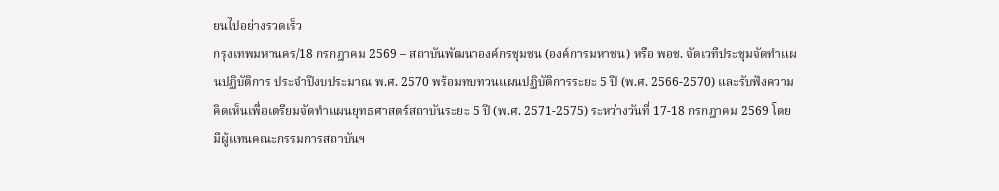ยนไปอย่างรวดเร็ว
กรุงเทพมหานคร/18 กรกฎาคม 2569 – สถาบันพัฒนาองค์กรชุมชน (องค์การมหาชน) หรือ พอช. จัดเวทีประชุมจัดทำแผนปฏิบัติการ ประจำปีงบประมาณ พ.ศ. 2570 พร้อมทบทวนแผนปฏิบัติการระยะ 5 ปี (พ.ศ. 2566-2570) และรับฟังความคิดเห็นเพื่อเตรียมจัดทำแผนยุทธศาสตร์สถาบันระยะ 5 ปี (พ.ศ. 2571-2575) ระหว่างวันที่ 17-18 กรกฎาคม 2569 โดยมีผู้แทนคณะกรรมการสถาบันฯ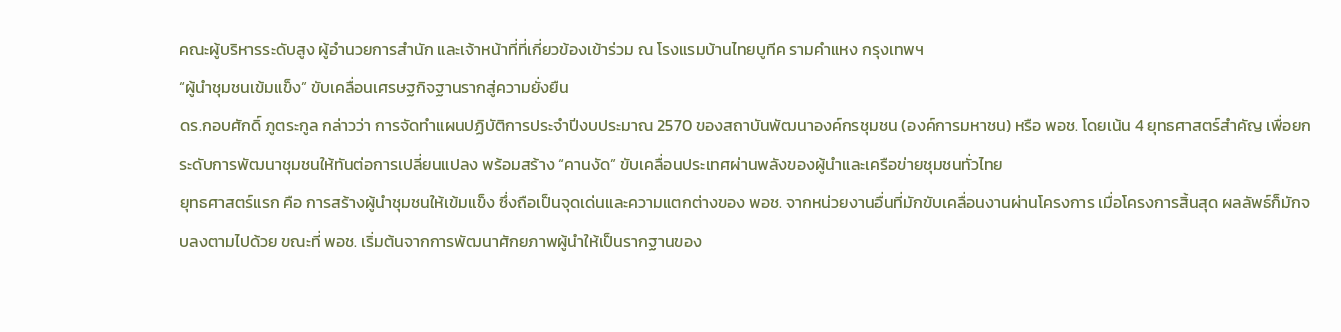คณะผู้บริหารระดับสูง ผู้อำนวยการสำนัก และเจ้าหน้าที่ที่เกี่ยวข้องเข้าร่วม ณ โรงแรมบ้านไทยบูทีค รามคำแหง กรุงเทพฯ
“ผู้นำชุมชนเข้มแข็ง” ขับเคลื่อนเศรษฐกิจฐานรากสู่ความยั่งยืน
ดร.กอบศักดิ์ ภูตระกูล กล่าวว่า การจัดทำแผนปฏิบัติการประจำปีงบประมาณ 2570 ของสถาบันพัฒนาองค์กรชุมชน (องค์การมหาชน) หรือ พอช. โดยเน้น 4 ยุทธศาสตร์สำคัญ เพื่อยกระดับการพัฒนาชุมชนให้ทันต่อการเปลี่ยนแปลง พร้อมสร้าง “คานงัด” ขับเคลื่อนประเทศผ่านพลังของผู้นำและเครือข่ายชุมชนทั่วไทย
ยุทธศาสตร์แรก คือ การสร้างผู้นำชุมชนให้เข้มแข็ง ซึ่งถือเป็นจุดเด่นและความแตกต่างของ พอช. จากหน่วยงานอื่นที่มักขับเคลื่อนงานผ่านโครงการ เมื่อโครงการสิ้นสุด ผลลัพธ์ก็มักจบลงตามไปด้วย ขณะที่ พอช. เริ่มต้นจากการพัฒนาศักยภาพผู้นำให้เป็นรากฐานของ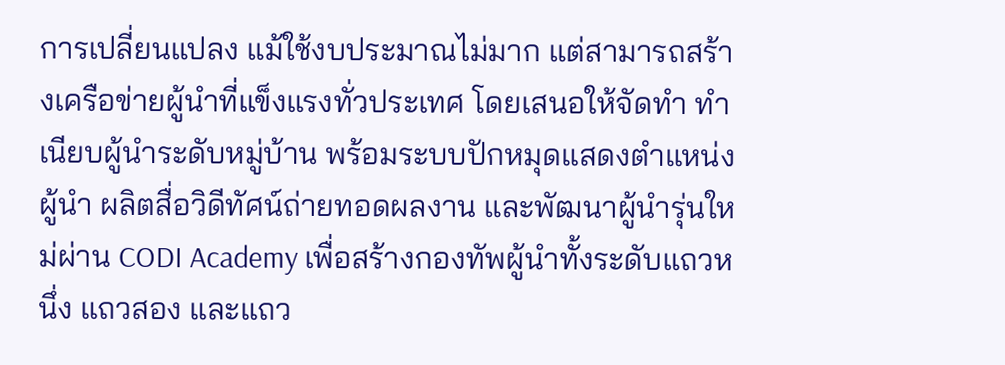การเปลี่ยนแปลง แม้ใช้งบประมาณไม่มาก แต่สามารถสร้างเครือข่ายผู้นำที่แข็งแรงทั่วประเทศ โดยเสนอให้จัดทำ ทำเนียบผู้นำระดับหมู่บ้าน พร้อมระบบปักหมุดแสดงตำแหน่งผู้นำ ผลิตสื่อวิดีทัศน์ถ่ายทอดผลงาน และพัฒนาผู้นำรุ่นใหม่ผ่าน CODI Academy เพื่อสร้างกองทัพผู้นำทั้งระดับแถวหนึ่ง แถวสอง และแถว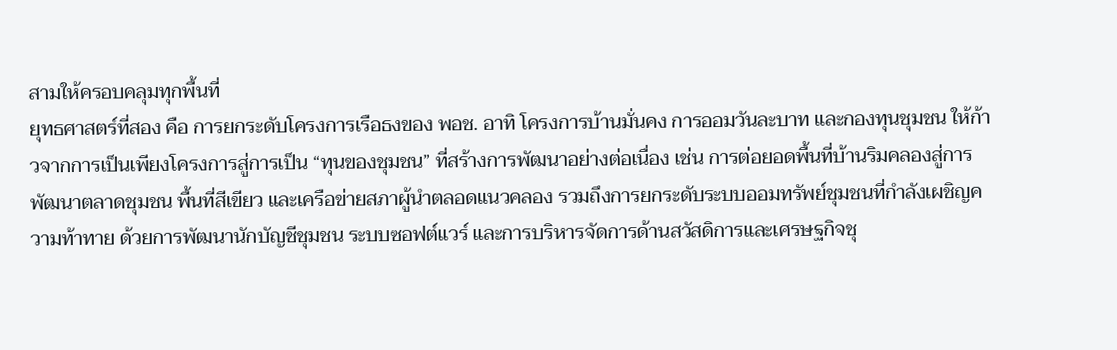สามให้ครอบคลุมทุกพื้นที่
ยุทธศาสตร์ที่สอง คือ การยกระดับโครงการเรือธงของ พอช. อาทิ โครงการบ้านมั่นคง การออมวันละบาท และกองทุนชุมชน ให้ก้าวจากการเป็นเพียงโครงการสู่การเป็น “ทุนของชุมชน” ที่สร้างการพัฒนาอย่างต่อเนื่อง เช่น การต่อยอดพื้นที่บ้านริมคลองสู่การพัฒนาตลาดชุมชน พื้นที่สีเขียว และเครือข่ายสภาผู้นำตลอดแนวคลอง รวมถึงการยกระดับระบบออมทรัพย์ชุมชนที่กำลังเผชิญความท้าทาย ด้วยการพัฒนานักบัญชีชุมชน ระบบซอฟต์แวร์ และการบริหารจัดการด้านสวัสดิการและเศรษฐกิจชุ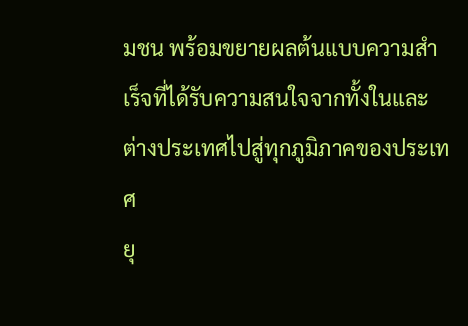มชน พร้อมขยายผลต้นแบบความสำเร็จที่ได้รับความสนใจจากทั้งในและต่างประเทศไปสู่ทุกภูมิภาคของประเทศ
ยุ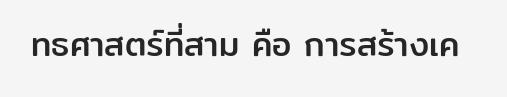ทธศาสตร์ที่สาม คือ การสร้างเค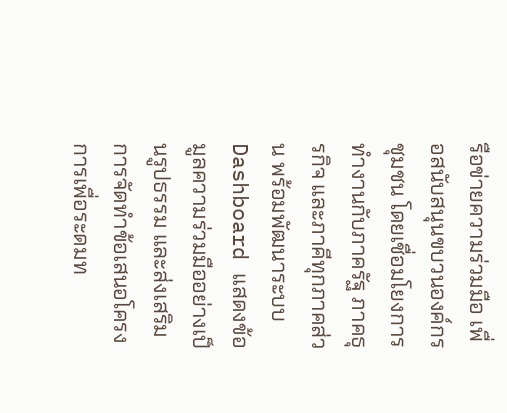รือข่ายความร่วมมือ เพื่อสนับสนุนขบวนองค์กรชุมชน โดยเชื่อมโยงการทำงานกับภาครัฐ ภาคธุรกิจ และภาคีทุกภาคส่วน พร้อมพัฒนาระบบ Dashboard แสดงข้อมูลความร่วมมืออย่างเป็นรูปธรรม และส่งเสริมการจัดทำข้อเสนอโครงการเพื่อระดมท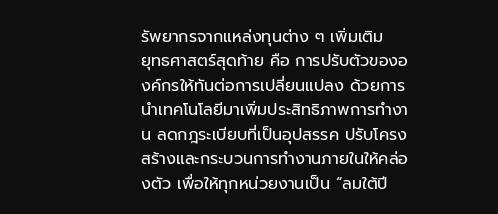รัพยากรจากแหล่งทุนต่าง ๆ เพิ่มเติม
ยุทธศาสตร์สุดท้าย คือ การปรับตัวขององค์กรให้ทันต่อการเปลี่ยนแปลง ด้วยการนำเทคโนโลยีมาเพิ่มประสิทธิภาพการทำงาน ลดกฎระเบียบที่เป็นอุปสรรค ปรับโครงสร้างและกระบวนการทำงานภายในให้คล่องตัว เพื่อให้ทุกหน่วยงานเป็น “ลมใต้ปี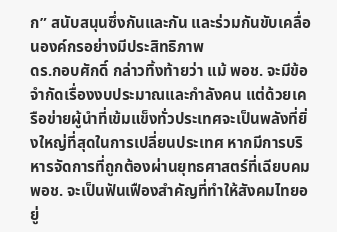ก” สนับสนุนซึ่งกันและกัน และร่วมกันขับเคลื่อนองค์กรอย่างมีประสิทธิภาพ
ดร.กอบศักดิ์ กล่าวทิ้งท้ายว่า แม้ พอช. จะมีข้อจำกัดเรื่องงบประมาณและกำลังคน แต่ด้วยเครือข่ายผู้นำที่เข้มแข็งทั่วประเทศจะเป็นพลังที่ยิ่งใหญ่ที่สุดในการเปลี่ยนประเทศ หากมีการบริหารจัดการที่ถูกต้องผ่านยุทธศาสตร์ที่เฉียบคม พอช. จะเป็นฟันเฟืองสำคัญที่ทำให้สังคมไทยอยู่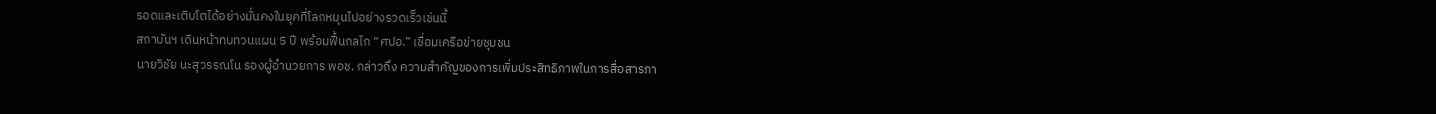รอดและเติบโตได้อย่างมั่นคงในยุคที่โลกหมุนไปอย่างรวดเร็วเช่นนี้
สถาบันฯ เดินหน้าทบทวนแผน 5 ปี พร้อมฟื้นกลไก “ศปอ.” เชื่อมเครือข่ายชุมชน
นายวิชัย นะสุวรรณโน รองผู้อำนวยการ พอช. กล่าวถึง ความสำคัญของการเพิ่มประสิทธิภาพในการสื่อสารภา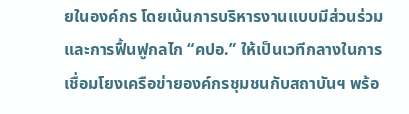ยในองค์กร โดยเน้นการบริหารงานแบบมีส่วนร่วมและการฟื้นฟูกลไก “คปอ.” ให้เป็นเวทีกลางในการเชื่อมโยงเครือข่ายองค์กรชุมชนกับสถาบันฯ พร้อ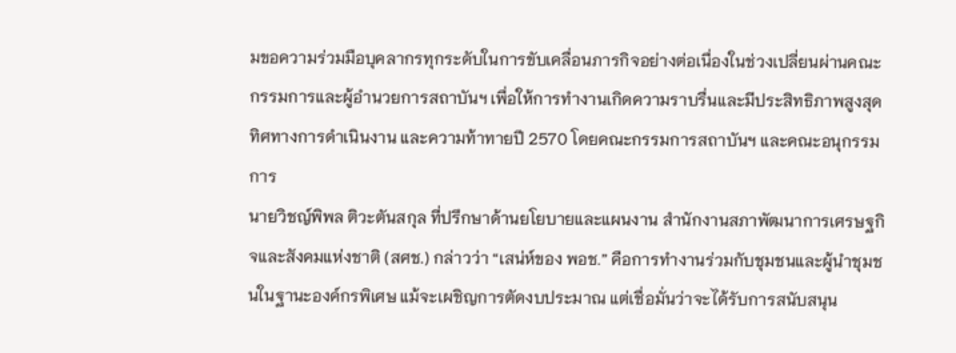มขอความร่วมมือบุคลากรทุกระดับในการขับเคลื่อนภารกิจอย่างต่อเนื่องในช่วงเปลี่ยนผ่านคณะกรรมการและผู้อำนวยการสถาบันฯ เพื่อให้การทำงานเกิดความราบรื่นและมีประสิทธิภาพสูงสุด
ทิศทางการดำเนินงาน และความท้าทายปี 2570 โดยคณะกรรมการสถาบันฯ และคณะอนุกรรมการ
นายวิชญ์พิพล ติวะตันสกุล ที่ปรึกษาด้านยโยบายและแผนงาน สำนักงานสภาพัฒนาการเศรษฐกิจและสังคมแห่งชาติ (สศช.) กล่าวว่า “เสน่ห์ของ พอช.” คือการทำงานร่วมกับชุมชนและผู้นำชุมชนในฐานะองค์กรพิเศษ แม้จะเผชิญการตัดงบประมาณ แต่เชื่อมั่นว่าจะได้รับการสนับสนุน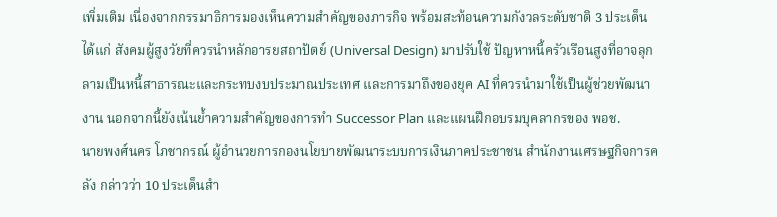เพิ่มเติม เนื่องจากกรรมาธิการมองเห็นความสำคัญของภารกิจ พร้อมสะท้อนความกังวลระดับชาติ 3 ประเด็น ได้แก่ สังคมผู้สูงวัยที่ควรนำหลักอารยสถาปัตย์ (Universal Design) มาปรับใช้ ปัญหาหนี้ครัวเรือนสูงที่อาจลุกลามเป็นหนี้สาธารณะและกระทบงบประมาณประเทศ และการมาถึงของยุค AI ที่ควรนำมาใช้เป็นผู้ช่วยพัฒนางาน นอกจากนี้ยังเน้นย้ำความสำคัญของการทำ Successor Plan และแผนฝึกอบรมบุคลากรของ พอช.
นายพงศ์นคร โภชากรณ์ ผู้อำนวยการกองนโยบายพัฒนาระบบการเงินภาคประชาชน สำนักงานเศรษฐกิจการคลัง กล่าวว่า 10 ประเด็นสำ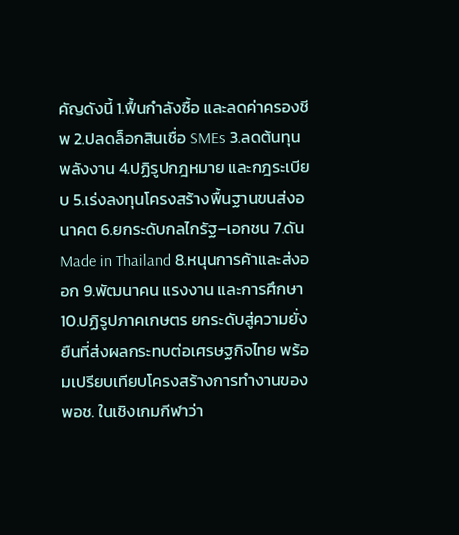คัญดังนี้ 1.ฟื้นกำลังซื้อ และลดค่าครองชีพ 2.ปลดล็อกสินเชื่อ SMEs 3.ลดต้นทุนพลังงาน 4.ปฏิรูปกฎหมาย และกฎระเบียบ 5.เร่งลงทุนโครงสร้างพื้นฐานขนส่งอนาคต 6.ยกระดับกลไกรัฐ–เอกชน 7.ดัน Made in Thailand 8.หนุนการค้าและส่งออก 9.พัฒนาคน แรงงาน และการศึกษา 10.ปฏิรูปภาคเกษตร ยกระดับสู่ความยั่งยืนที่ส่งผลกระทบต่อเศรษฐกิจไทย พร้อมเปรียบเทียบโครงสร้างการทำงานของ พอช. ในเชิงเกมกีฬาว่า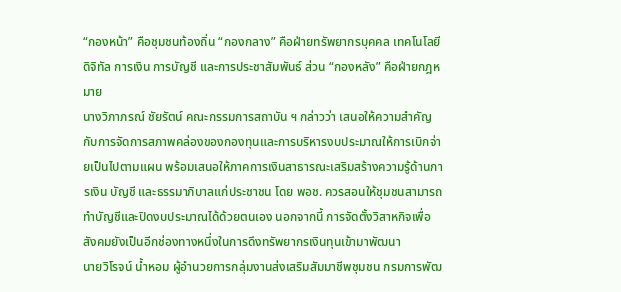“กองหน้า” คือชุมชนท้องถิ่น “กองกลาง” คือฝ่ายทรัพยากรบุคคล เทคโนโลยีดิจิทัล การเงิน การบัญชี และการประชาสัมพันธ์ ส่วน “กองหลัง” คือฝ่ายกฎหมาย
นางวิภาภรณ์ ชัยรัตน์ คณะกรรมการสถาบัน ฯ กล่าวว่า เสนอให้ความสำคัญกับการจัดการสภาพคล่องของกองทุนและการบริหารงบประมาณให้การเบิกจ่ายเป็นไปตามแผน พร้อมเสนอให้ภาคการเงินสาธารณะเสริมสร้างความรู้ด้านการเงิน บัญชี และธรรมาภิบาลแก่ประชาชน โดย พอช. ควรสอนให้ชุมชนสามารถทำบัญชีและปิดงบประมาณได้ด้วยตนเอง นอกจากนี้ การจัดตั้งวิสาหกิจเพื่อสังคมยังเป็นอีกช่องทางหนึ่งในการดึงทรัพยากรเงินทุนเข้ามาพัฒนา
นายวิโรจน์ น้ำหอม ผู้อำนวยการกลุ่มงานส่งเสริมสัมมาชีพชุมชน กรมการพัฒ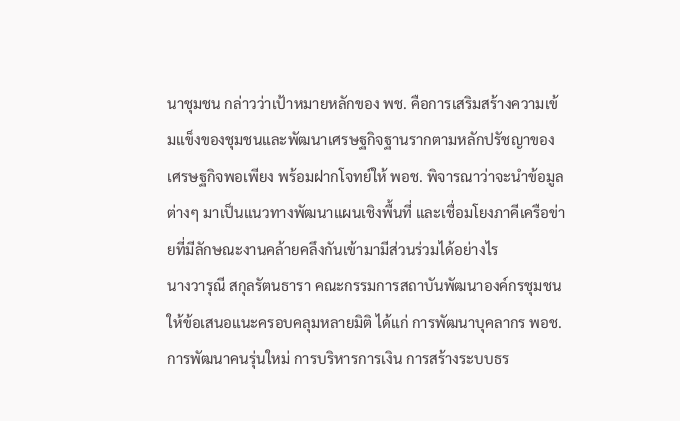นาชุมชน กล่าวว่าเป้าหมายหลักของ พช. คือการเสริมสร้างความเข้มแข็งของชุมชนและพัฒนาเศรษฐกิจฐานรากตามหลักปรัชญาของเศรษฐกิจพอเพียง พร้อมฝากโจทย์ให้ พอช. พิจารณาว่าจะนำข้อมูลต่างๆ มาเป็นแนวทางพัฒนาแผนเชิงพื้นที่ และเชื่อมโยงภาคีเครือข่ายที่มีลักษณะงานคล้ายคลึงกันเข้ามามีส่วนร่วมได้อย่างไร
นางวารุณี สกุลรัตนธารา คณะกรรมการสถาบันพัฒนาองค์กรชุมชน ให้ข้อเสนอแนะครอบคลุมหลายมิติ ได้แก่ การพัฒนาบุคลากร พอช. การพัฒนาคนรุ่นใหม่ การบริหารการเงิน การสร้างระบบธร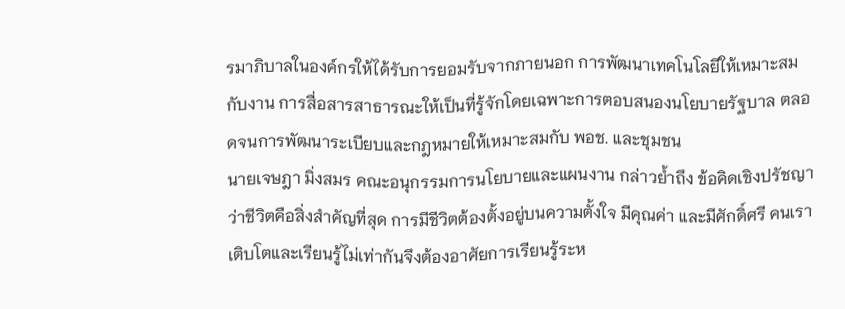รมาภิบาลในองค์กรให้ได้รับการยอมรับจากภายนอก การพัฒนาเทคโนโลยีให้เหมาะสมกับงาน การสื่อสารสาธารณะให้เป็นที่รู้จักโดยเฉพาะการตอบสนองนโยบายรัฐบาล ตลอดจนการพัฒนาระเบียบและกฎหมายให้เหมาะสมกับ พอช. และชุมชน
นายเจษฎา มิ่งสมร คณะอนุกรรมการนโยบายและแผนงาน กล่าวย้ำถึง ข้อคิดเชิงปรัชญาว่าชีวิตคือสิ่งสำคัญที่สุด การมีชีวิตต้องตั้งอยู่บนความตั้งใจ มีคุณค่า และมีศักดิ์ศรี คนเราเติบโตและเรียนรู้ไม่เท่ากันจึงต้องอาศัยการเรียนรู้ระห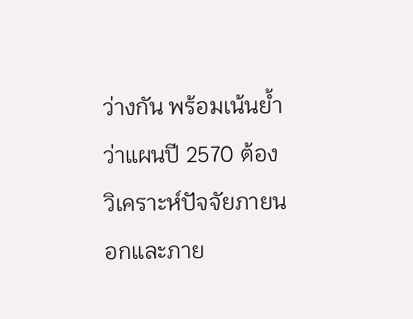ว่างกัน พร้อมเน้นย้ำว่าแผนปี 2570 ต้องวิเคราะห์ปัจจัยภายนอกและภาย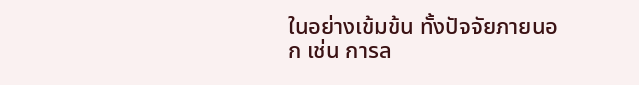ในอย่างเข้มข้น ทั้งปัจจัยภายนอก เช่น การล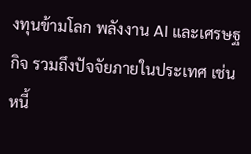งทุนข้ามโลก พลังงาน AI และเศรษฐกิจ รวมถึงปัจจัยภายในประเทศ เช่น หนี้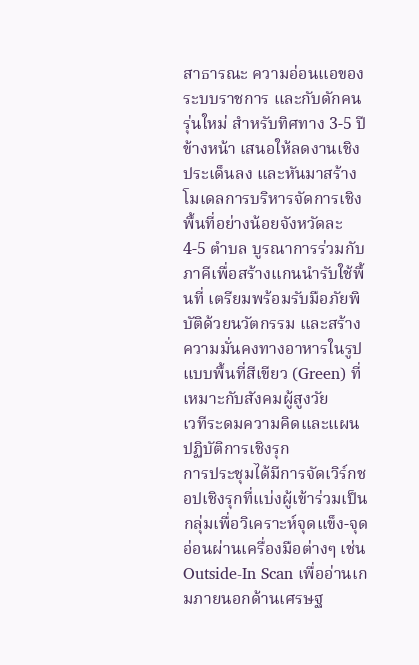สาธารณะ ความอ่อนแอของระบบราชการ และกับดักคนรุ่นใหม่ สำหรับทิศทาง 3-5 ปีข้างหน้า เสนอให้ลดงานเชิงประเด็นลง และหันมาสร้างโมเดลการบริหารจัดการเชิงพื้นที่อย่างน้อยจังหวัดละ 4-5 ตำบล บูรณาการร่วมกับภาคีเพื่อสร้างแกนนำรับใช้พื้นที่ เตรียมพร้อมรับมือภัยพิบัติด้วยนวัตกรรม และสร้างความมั่นคงทางอาหารในรูปแบบพื้นที่สีเขียว (Green) ที่เหมาะกับสังคมผู้สูงวัย
เวทีระดมความคิดและแผนปฏิบัติการเชิงรุก
การประชุมได้มีการจัดเวิร์กชอปเชิงรุกที่แบ่งผู้เข้าร่วมเป็นกลุ่มเพื่อวิเคราะห์จุดแข็ง-จุดอ่อนผ่านเครื่องมือต่างๆ เช่น Outside-In Scan เพื่ออ่านเกมภายนอกด้านเศรษฐ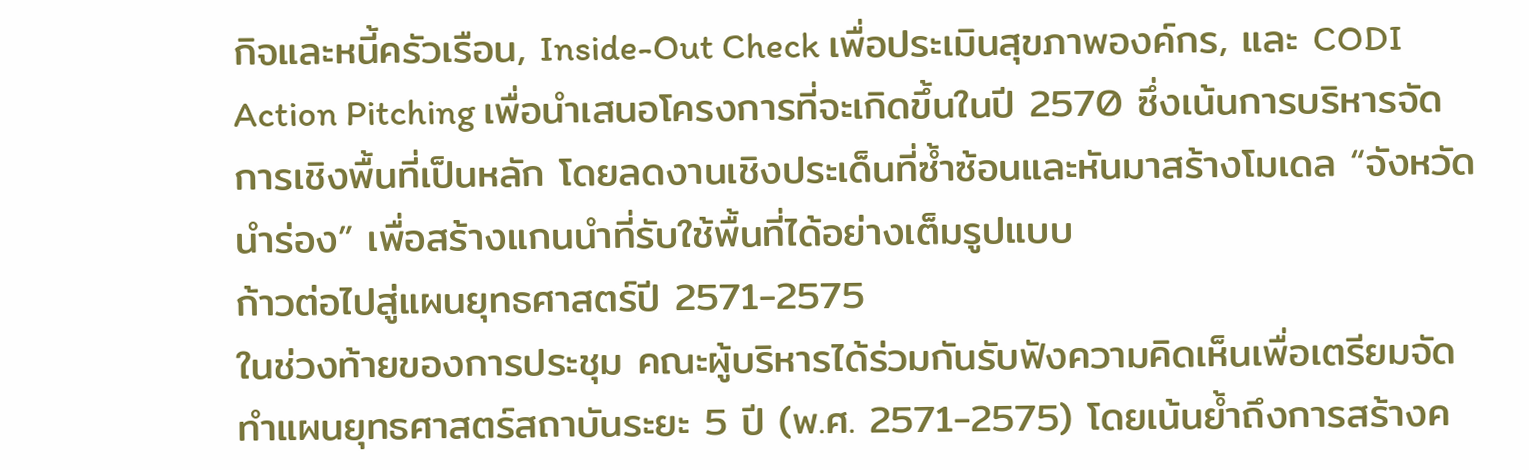กิจและหนี้ครัวเรือน, Inside-Out Check เพื่อประเมินสุขภาพองค์กร, และ CODI Action Pitching เพื่อนำเสนอโครงการที่จะเกิดขึ้นในปี 2570 ซึ่งเน้นการบริหารจัดการเชิงพื้นที่เป็นหลัก โดยลดงานเชิงประเด็นที่ซ้ำซ้อนและหันมาสร้างโมเดล “จังหวัดนำร่อง” เพื่อสร้างแกนนำที่รับใช้พื้นที่ได้อย่างเต็มรูปแบบ
ก้าวต่อไปสู่แผนยุทธศาสตร์ปี 2571-2575
ในช่วงท้ายของการประชุม คณะผู้บริหารได้ร่วมกันรับฟังความคิดเห็นเพื่อเตรียมจัดทำแผนยุทธศาสตร์สถาบันระยะ 5 ปี (พ.ศ. 2571-2575) โดยเน้นย้ำถึงการสร้างค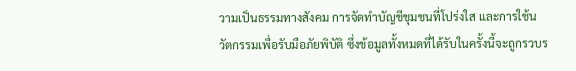วามเป็นธรรมทางสังคม การจัดทำบัญชีชุมชนที่โปร่งใส และการใช้นวัตกรรมเพื่อรับมือภัยพิบัติ ซึ่งข้อมูลทั้งหมดที่ได้รับในครั้งนี้จะถูกรวบร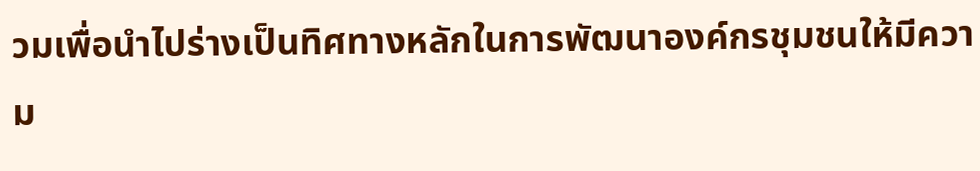วมเพื่อนำไปร่างเป็นทิศทางหลักในการพัฒนาองค์กรชุมชนให้มีความ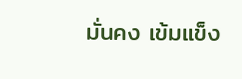มั่นคง เข้มแข็ง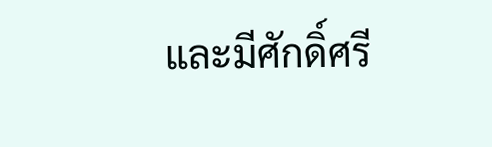และมีศักดิ์ศรี